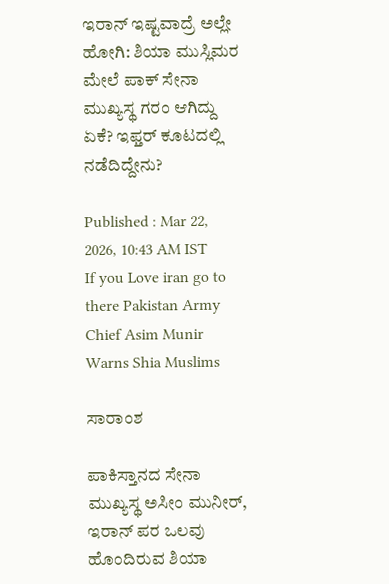ಇರಾನ್ ಇಷ್ಟವಾದ್ರೆ ಅಲ್ಲೇ ಹೋಗಿ: ಶಿಯಾ ಮುಸ್ಲಿಮರ ಮೇಲೆ ಪಾಕ್ ಸೇನಾ ಮುಖ್ಯಸ್ಥ ಗರಂ ಆಗಿದ್ದು ಏಕೆ? ಇಫ್ತರ್ ಕೂಟದಲ್ಲಿ ನಡೆದಿದ್ದೇನು?

Published : Mar 22, 2026, 10:43 AM IST
If you Love iran go to there Pakistan Army Chief Asim Munir  Warns Shia Muslims

ಸಾರಾಂಶ

ಪಾಕಿಸ್ತಾನದ ಸೇನಾ ಮುಖ್ಯಸ್ಥ ಅಸೀಂ ಮುನೀರ್, ಇರಾನ್ ಪರ ಒಲವು ಹೊಂದಿರುವ ಶಿಯಾ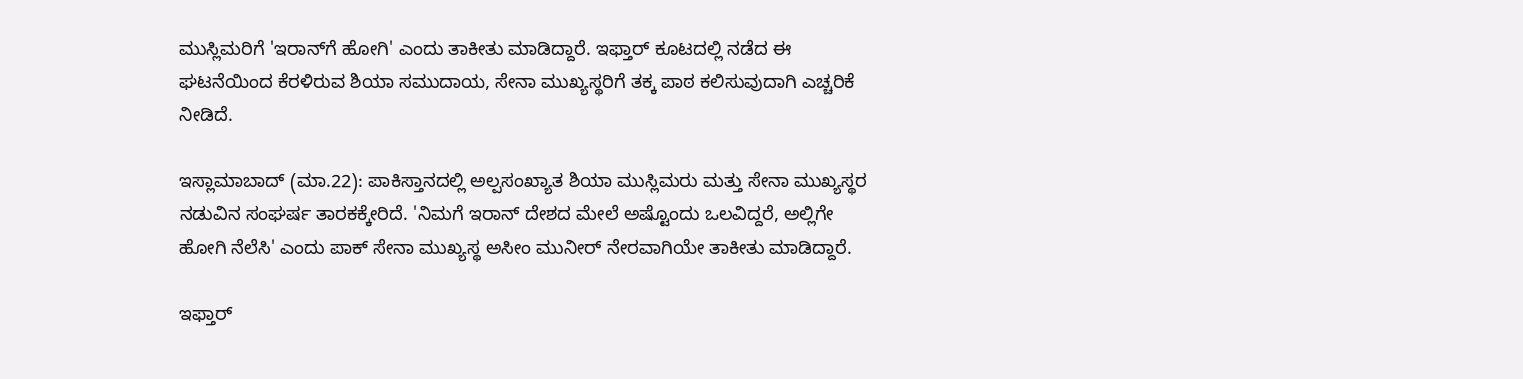ಮುಸ್ಲಿಮರಿಗೆ 'ಇರಾನ್‌ಗೆ ಹೋಗಿ' ಎಂದು ತಾಕೀತು ಮಾಡಿದ್ದಾರೆ. ಇಫ್ತಾರ್ ಕೂಟದಲ್ಲಿ ನಡೆದ ಈ ಘಟನೆಯಿಂದ ಕೆರಳಿರುವ ಶಿಯಾ ಸಮುದಾಯ, ಸೇನಾ ಮುಖ್ಯಸ್ಥರಿಗೆ ತಕ್ಕ ಪಾಠ ಕಲಿಸುವುದಾಗಿ ಎಚ್ಚರಿಕೆ ನೀಡಿದೆ.

ಇಸ್ಲಾಮಾಬಾದ್ (ಮಾ.22): ಪಾಕಿಸ್ತಾನದಲ್ಲಿ ಅಲ್ಪಸಂಖ್ಯಾತ ಶಿಯಾ ಮುಸ್ಲಿಮರು ಮತ್ತು ಸೇನಾ ಮುಖ್ಯಸ್ಥರ ನಡುವಿನ ಸಂಘರ್ಷ ತಾರಕಕ್ಕೇರಿದೆ. 'ನಿಮಗೆ ಇರಾನ್ ದೇಶದ ಮೇಲೆ ಅಷ್ಟೊಂದು ಒಲವಿದ್ದರೆ, ಅಲ್ಲಿಗೇ ಹೋಗಿ ನೆಲೆಸಿ' ಎಂದು ಪಾಕ್ ಸೇನಾ ಮುಖ್ಯಸ್ಥ ಅಸೀಂ ಮುನೀರ್ ನೇರವಾಗಿಯೇ ತಾಕೀತು ಮಾಡಿದ್ದಾರೆ.

ಇಫ್ತಾರ್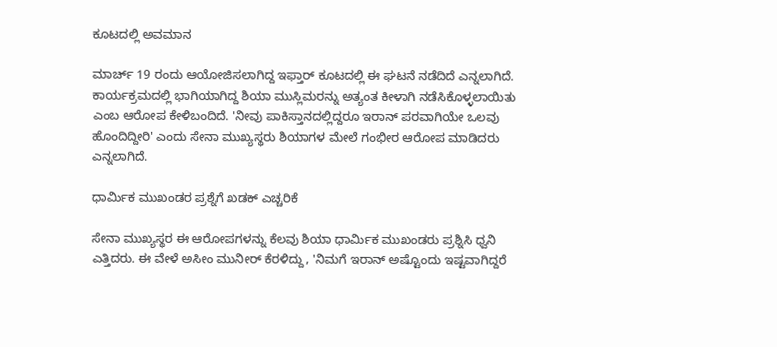ಕೂಟದಲ್ಲಿ ಅವಮಾನ

ಮಾರ್ಚ್ 19 ರಂದು ಆಯೋಜಿಸಲಾಗಿದ್ದ ಇಫ್ತಾರ್ ಕೂಟದಲ್ಲಿ ಈ ಘಟನೆ ನಡೆದಿದೆ ಎನ್ನಲಾಗಿದೆ. ಕಾರ್ಯಕ್ರಮದಲ್ಲಿ ಭಾಗಿಯಾಗಿದ್ದ ಶಿಯಾ ಮುಸ್ಲಿಮರನ್ನು ಅತ್ಯಂತ ಕೀಳಾಗಿ ನಡೆಸಿಕೊಳ್ಳಲಾಯಿತು ಎಂಬ ಆರೋಪ ಕೇಳಿಬಂದಿದೆ. 'ನೀವು ಪಾಕಿಸ್ತಾನದಲ್ಲಿದ್ದರೂ ಇರಾನ್ ಪರವಾಗಿಯೇ ಒಲವು ಹೊಂದಿದ್ದೀರಿ' ಎಂದು ಸೇನಾ ಮುಖ್ಯಸ್ಥರು ಶಿಯಾಗಳ ಮೇಲೆ ಗಂಭೀರ ಆರೋಪ ಮಾಡಿದರು ಎನ್ನಲಾಗಿದೆ.

ಧಾರ್ಮಿಕ ಮುಖಂಡರ ಪ್ರಶ್ನೆಗೆ ಖಡಕ್ ಎಚ್ಚರಿಕೆ

ಸೇನಾ ಮುಖ್ಯಸ್ಥರ ಈ ಆರೋಪಗಳನ್ನು ಕೆಲವು ಶಿಯಾ ಧಾರ್ಮಿಕ ಮುಖಂಡರು ಪ್ರಶ್ನಿಸಿ ಧ್ವನಿ ಎತ್ತಿದರು. ಈ ವೇಳೆ ಅಸೀಂ ಮುನೀರ್ ಕೆರಳಿದ್ದು, 'ನಿಮಗೆ ಇರಾನ್ ಅಷ್ಟೊಂದು ಇಷ್ಟವಾಗಿದ್ದರೆ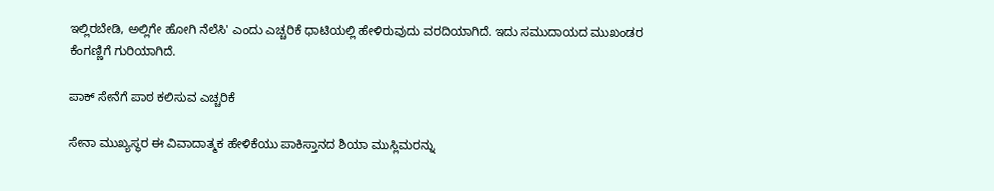ಇಲ್ಲಿರಬೇಡಿ, ಅಲ್ಲಿಗೇ ಹೋಗಿ ನೆಲೆಸಿ' ಎಂದು ಎಚ್ಚರಿಕೆ ಧಾಟಿಯಲ್ಲಿ ಹೇಳಿರುವುದು ವರದಿಯಾಗಿದೆ. ಇದು ಸಮುದಾಯದ ಮುಖಂಡರ ಕೆಂಗಣ್ಣಿಗೆ ಗುರಿಯಾಗಿದೆ.

ಪಾಕ್ ಸೇನೆಗೆ ಪಾಠ ಕಲಿಸುವ ಎಚ್ಚರಿಕೆ

ಸೇನಾ ಮುಖ್ಯಸ್ಥರ ಈ ವಿವಾದಾತ್ಮಕ ಹೇಳಿಕೆಯು ಪಾಕಿಸ್ತಾನದ ಶಿಯಾ ಮುಸ್ಲಿಮರನ್ನು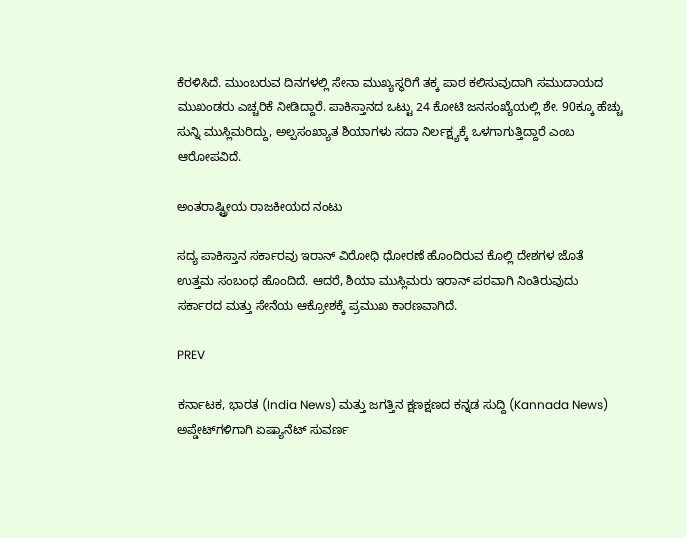ಕೆರಳಿಸಿದೆ. ಮುಂಬರುವ ದಿನಗಳಲ್ಲಿ ಸೇನಾ ಮುಖ್ಯಸ್ಥರಿಗೆ ತಕ್ಕ ಪಾಠ ಕಲಿಸುವುದಾಗಿ ಸಮುದಾಯದ ಮುಖಂಡರು ಎಚ್ಚರಿಕೆ ನೀಡಿದ್ದಾರೆ. ಪಾಕಿಸ್ತಾನದ ಒಟ್ಟು 24 ಕೋಟಿ ಜನಸಂಖ್ಯೆಯಲ್ಲಿ ಶೇ. 90ಕ್ಕೂ ಹೆಚ್ಚು ಸುನ್ನಿ ಮುಸ್ಲಿಮರಿದ್ದು, ಅಲ್ಪಸಂಖ್ಯಾತ ಶಿಯಾಗಳು ಸದಾ ನಿರ್ಲಕ್ಷ್ಯಕ್ಕೆ ಒಳಗಾಗುತ್ತಿದ್ದಾರೆ ಎಂಬ ಆರೋಪವಿದೆ.

ಅಂತರಾಷ್ಟ್ರೀಯ ರಾಜಕೀಯದ ನಂಟು

ಸದ್ಯ ಪಾಕಿಸ್ತಾನ ಸರ್ಕಾರವು ಇರಾನ್ ವಿರೋಧಿ ಧೋರಣೆ ಹೊಂದಿರುವ ಕೊಲ್ಲಿ ದೇಶಗಳ ಜೊತೆ ಉತ್ತಮ ಸಂಬಂಧ ಹೊಂದಿದೆ. ಆದರೆ, ಶಿಯಾ ಮುಸ್ಲಿಮರು ಇರಾನ್ ಪರವಾಗಿ ನಿಂತಿರುವುದು ಸರ್ಕಾರದ ಮತ್ತು ಸೇನೆಯ ಆಕ್ರೋಶಕ್ಕೆ ಪ್ರಮುಖ ಕಾರಣವಾಗಿದೆ.

PREV

ಕರ್ನಾಟಕ, ಭಾರತ (India News) ಮತ್ತು ಜಗತ್ತಿನ ಕ್ಷಣಕ್ಷಣದ ಕನ್ನಡ ಸುದ್ದಿ (Kannada News) ಅಪ್ಡೇಟ್‌ಗಳಿಗಾಗಿ ಏಷ್ಯಾನೆಟ್ ಸುವರ್ಣ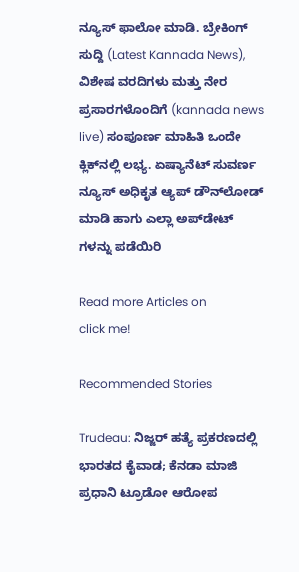ನ್ಯೂಸ್‌ ಫಾಲೋ ಮಾಡಿ. ಬ್ರೇಕಿಂಗ್ ಸುದ್ದಿ (Latest Kannada News), ವಿಶೇಷ ವರದಿಗಳು ಮತ್ತು ನೇರ ಪ್ರಸಾರಗಳೊಂದಿಗೆ (kannada news live) ಸಂಪೂರ್ಣ ಮಾಹಿತಿ ಒಂದೇ ಕ್ಲಿಕ್‌ನಲ್ಲಿ ಲಭ್ಯ. ಏಷ್ಯಾನೆಟ್ ಸುವರ್ಣ ನ್ಯೂಸ್ ಅಧಿಕೃತ ಆ್ಯಪ್ ಡೌನ್‌ಲೋಡ್ ಮಾಡಿ ಹಾಗು ಎಲ್ಲಾ ಅಪ್‌ಡೇಟ್ ಗಳನ್ನು ಪಡೆಯಿರಿ

Read more Articles on
click me!

Recommended Stories

Trudeau: ನಿಜ್ಜರ್ ಹತ್ಯೆ ಪ್ರಕರಣದಲ್ಲಿ ಭಾರತದ ಕೈವಾಡ; ಕೆನಡಾ ಮಾಜಿ ಪ್ರಧಾನಿ ಟ್ರೂಡೋ ಆರೋಪ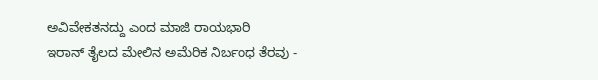ಅವಿವೇಕತನದ್ದು ಎಂದ ಮಾಜಿ ರಾಯಭಾರಿ
ಇರಾನ್‌ ತೈಲದ ಮೇಲಿನ ಅಮೆರಿಕ ನಿರ್ಬಂಧ ತೆರವು -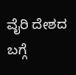ವೈರಿ ದೇಶದ ಬಗ್ಗೆ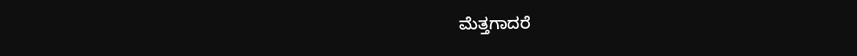ಮೆತ್ತಗಾದರೆ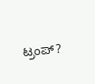ಟ್ರಂಪ್‌?